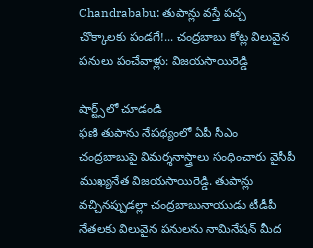Chandrababu: తుపాన్లు వస్తే పచ్చ చొక్కాలకు పండగే!... చంద్రబాబు కోట్ల విలువైన పనులు పంచేవాళ్లు: విజయసాయిరెడ్డి

షార్ట్స్‌లో చూడండి
ఫణి తుపాను నేపథ్యంలో ఏపీ సీఎం చంద్రబాబుపై విమర్శనాస్త్రాలు సంధించారు వైసీపీ ముఖ్యనేత విజయసాయిరెడ్డి. తుపాన్లు వచ్చినప్పుడల్లా చంద్రబాబునాయుడు టీడీపీ నేతలకు విలువైన పనులను నామినేషన్ మీద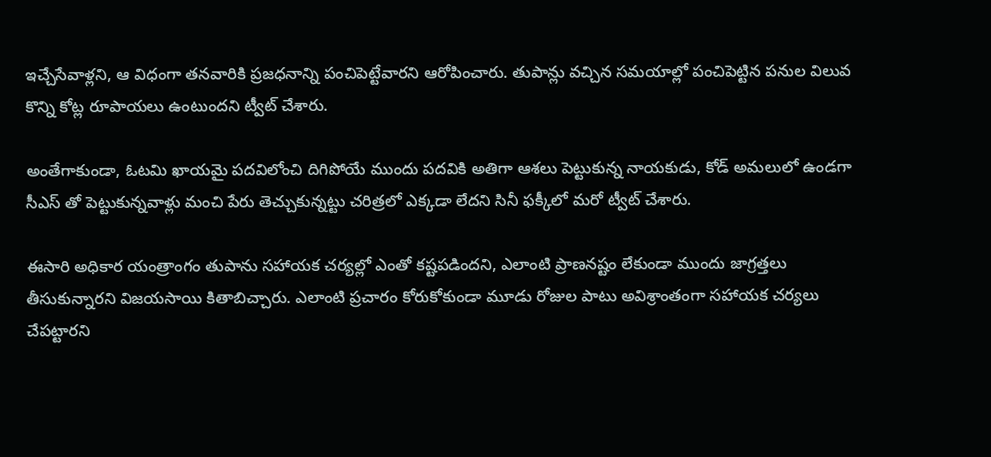ఇచ్చేసేవాళ్లని, ఆ విధంగా తనవారికి ప్రజధనాన్ని పంచిపెట్టేవారని ఆరోపించారు. తుపాన్లు వచ్చిన సమయాల్లో పంచిపెట్టిన పనుల విలువ కొన్ని కోట్ల రూపాయలు ఉంటుందని ట్వీట్ చేశారు.

అంతేగాకుండా, ఓటమి ఖాయమై పదవిలోంచి దిగిపోయే ముందు పదవికి అతిగా ఆశలు పెట్టుకున్న నాయకుడు, కోడ్ అమలులో ఉండగా సీఎస్ తో పెట్టుకున్నవాళ్లు మంచి పేరు తెచ్చుకున్నట్టు చరిత్రలో ఎక్కడా లేదని సినీ ఫక్కీలో మరో ట్వీట్ చేశారు.

ఈసారి అధికార యంత్రాంగం తుపాను సహాయక చర్యల్లో ఎంతో కష్టపడిందని, ఎలాంటి ప్రాణనష్టం లేకుండా ముందు జాగ్రత్తలు తీసుకున్నారని విజయసాయి కితాబిచ్చారు. ఎలాంటి ప్రచారం కోరుకోకుండా మూడు రోజుల పాటు అవిశ్రాంతంగా సహాయక చర్యలు చేపట్టారని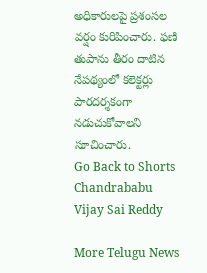అధికారులపై ప్రశంసల వర్షం కురిపించారు. ఫణి తుపాను తీరం దాటిన నేపథ్యంలో కలెక్టర్లు పారదర్శకంగా నడుచుకోవాలని సూచించారు.
Go Back to Shorts
Chandrababu
Vijay Sai Reddy

More Telugu News